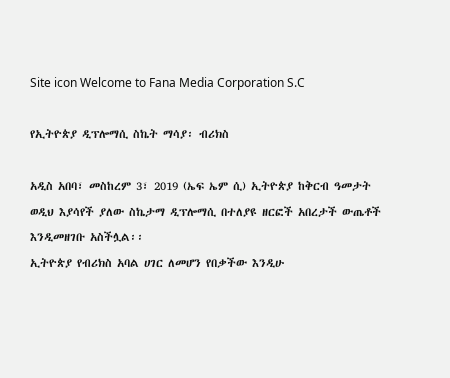Site icon Welcome to Fana Media Corporation S.C

የኢትዮጵያ ዲፕሎማሲ ስኬት ማሳያ፡ ብሪክስ

አዲስ አበባ፣ መስከረም 3፣ 2019 (ኤፍ ኤም ሲ) ኢትዮጵያ ከቅርብ ዓመታት ወዲህ እያሳየች ያለው ስኬታማ ዲፕሎማሲ በተለያዩ ዘርፎች አበረታች ውጤቶች እንዲመዘገቡ አስችሏል፡፡
ኢትዮጵያ የብሪክስ አባል ሀገር ለመሆን የበቃችው እንዲሁ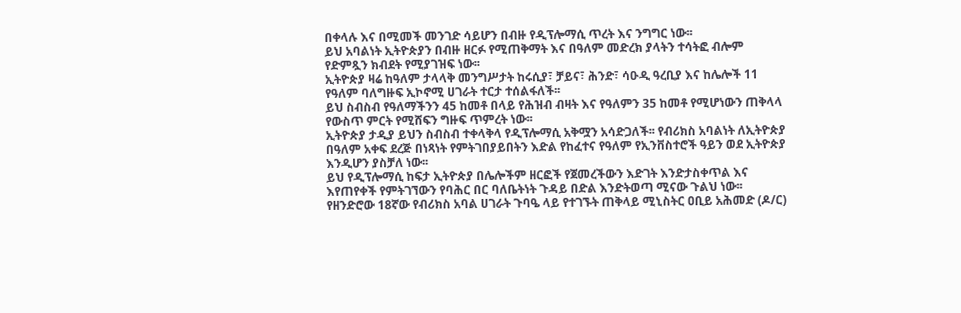በቀላሉ እና በሚመች መንገድ ሳይሆን በብዙ የዲፕሎማሲ ጥረት እና ንግግር ነው፡፡
ይህ አባልነት ኢትዮጵያን በብዙ ዘርፉ የሚጠቅማት እና በዓለም መድረክ ያላትን ተሳትፎ ብሎም የድምጿን ክብደት የሚያገዝፍ ነው፡፡
ኢትዮጵያ ዛሬ ከዓለም ታላላቅ መንግሥታት ከሩሲያ፣ ቻይና፣ ሕንድ፣ ሳዑዲ ዓረቢያ እና ከሌሎች 11 የዓለም ባለግዙፍ ኢኮኖሚ ሀገራት ተርታ ተሰልፋለች፡፡
ይህ ስብስብ የዓለማችንን 45 ከመቶ በላይ የሕዝብ ብዛት እና የዓለምን 35 ከመቶ የሚሆነውን ጠቅላላ የውስጥ ምርት የሚሸፍን ግዙፍ ጥምረት ነው፡፡
ኢትዮጵያ ታዲያ ይህን ስብስብ ተቀላቅላ የዲፕሎማሲ አቅሟን አሳድጋለች፡፡ የብሪክስ አባልነት ለኢትዮጵያ በዓለም አቀፍ ደረጅ በነጻነት የምትገበያይበትን እድል የከፈተና የዓለም የኢንቨስተሮች ዓይን ወደ ኢትዮጵያ እንዲሆን ያስቻለ ነው፡፡
ይህ የዲፕሎማሲ ከፍታ ኢትዮጵያ በሌሎችም ዘርፎች የጀመረችውን እድገት እንድታስቀጥል እና እየጠየቀች የምትገኘውን የባሕር በር ባለቤትነት ጉዳይ በድል እንድትወጣ ሚናው ጉልህ ነው፡፡
የዘንድሮው 18ኛው የብሪክስ አባል ሀገራት ጉባዔ ላይ የተገኙት ጠቅላይ ሚኒስትር ዐቢይ አሕመድ (ዶ/ር)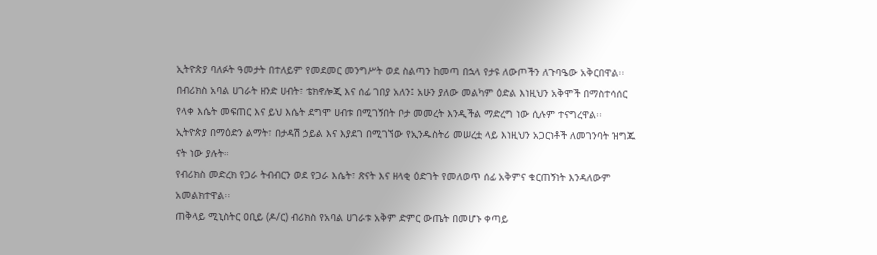ኢትዮጵያ ባለፉት ዓመታት በተለይም የመደመር መንግሥት ወደ ስልጣን ከመጣ በኋላ የታዩ ለውጦችን ለጉባዔው አቅርበዋል፡፡
በብሪክስ አባል ሀገራት ዘንድ ሀብት፣ ቴክኖሎጂ እና ሰፊ ገበያ አለን፤ አሁን ያለው መልካም ዕድል እነዚህን አቅሞች በማስተሳሰር የላቀ እሴት መፍጠር እና ይህ እሴት ደግሞ ሀብቱ በሚገኝበት ቦታ መመረት እንዲችል ማድረግ ነው ሲሉም ተናግረዋል፡፡
ኢትዮጵያ በማዕድን ልማት፣ በታዳሽ ኃይል እና እያደገ በሚገኘው የኢንዱስትሪ መሠረቷ ላይ እነዚህን አጋርነቶች ለመገንባት ዝግጁ ናት ነው ያሉት።
የብሪክስ መድረክ የጋራ ትብብርን ወደ የጋራ እሴት፣ ጽናት እና ዘላቂ ዕድገት የመለወጥ ሰፊ አቅምና ቁርጠኝነት እንዳለውም አመልክተዋል፡፡
ጠቅላይ ሚኒስትር ዐቢይ (ዶ/ር) ብሪክስ የአባል ሀገራቱ አቅም ድምር ውጤት በመሆኑ ቀጣይ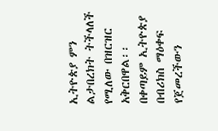ኢትዮጵያ ምን ልታበረክት ትችላለች የሚለው በዝርዝር አቅርበዋል፡፡
በቀጣይም ኢትዮጵያ በብሪክስ ማዕቀፍ የጀመረችውን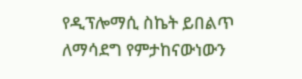የዲፕሎማሲ ስኬት ይበልጥ ለማሳደግ የምታከናውነውን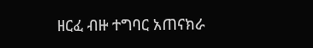ዘርፈ ብዙ ተግባር አጠናክራ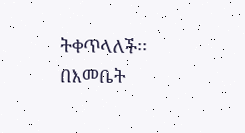ትቀጥላለች፡፡
በእመቤት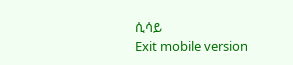ሲሳይ
Exit mobile version